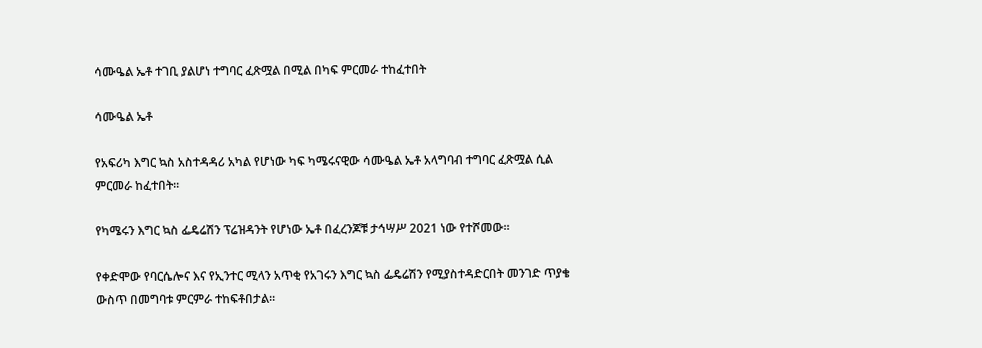ሳሙዔል ኤቶ ተገቢ ያልሆነ ተግባር ፈጽሟል በሚል በካፍ ምርመራ ተከፈተበት

ሳሙዔል ኤቶ

የአፍሪካ እግር ኳስ አስተዳዳሪ አካል የሆነው ካፍ ካሜሩናዊው ሳሙዔል ኤቶ አላግባብ ተግባር ፈጽሟል ሲል ምርመራ ከፈተበት።

የካሜሩን እግር ኳስ ፌዴሬሽን ፕሬዝዳንት የሆነው ኤቶ በፈረንጆቹ ታኅሣሥ 2021 ነው የተሾመው።

የቀድሞው የባርሴሎና እና የኢንተር ሚላን አጥቂ የአገሩን እግር ኳስ ፌዴሬሽን የሚያስተዳድርበት መንገድ ጥያቄ ውስጥ በመግባቱ ምርምራ ተከፍቶበታል።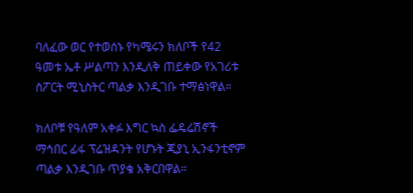ባለፈው ወር የተወሰኑ የካሜሩን ክለቦች የ42 ዓመቱ ኤቶ ሥልጣን እንዲለቅ ጠይቀው የአገሪቱ ስፖርት ሚኒስትር ጣልቃ እንዲገቡ ተማፅነዋል።

ክለቦቹ የዓለም አቀፉ እግር ኳስ ፌዴሬሽኖች ማኅበር ፊፋ ፕሬዝዳንት የሆኑት ጂያኒ ኢንፋንቲኖም ጣልቃ እንዲገቡ ጥያቄ አቅርበዋል።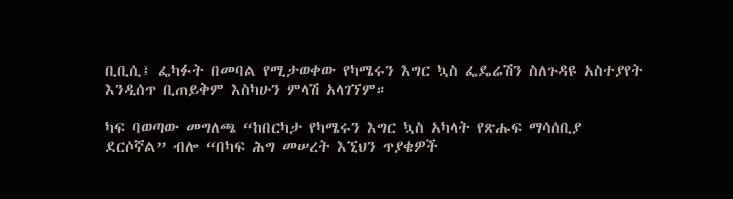ቢቢሲ፤ ፌካፉት በመባል የሚታወቀው የካሜሩን እግር ኳስ ፌዴሬሽን ስለጉዳዩ አስተያየት እንዲሰጥ ቢጠይቅም እስካሁን ምላሽ አላገኘም።

ካፍ ባወጣው መግለጫ “ከበርካታ የካሜሩን እግር ኳስ አካላት የጽሑፍ ማሳሰቢያ ደርሶኛል” ብሎ “በካፍ ሕግ መሠረት እኚህን ጥያቄዎች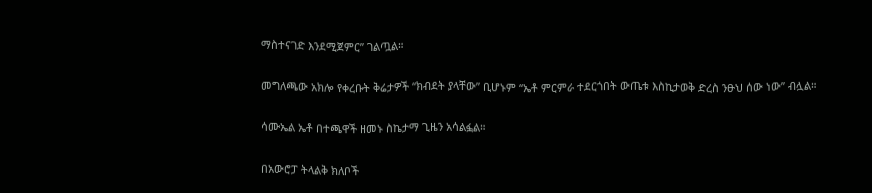ማስተናገድ እንደሚጀምር” ገልጧል።

መግለጫው አክሎ የቀረቡት ቅሬታዎች “ክብደት ያላቸው” ቢሆኑም “ኤቶ ምርምራ ተደርጎበት ውጤቱ እስኪታወቅ ድረስ ንፁህ ሰው ነው” ብሏል።

ሳሙኤል ኤቶ በተጫዋች ዘመኑ ስኬታማ ጊዜን አሳልፏል።

በአውሮፓ ትላልቅ ክለቦች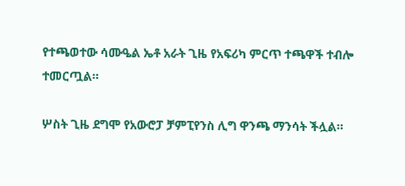የተጫወተው ሳሙዔል ኤቶ አራት ጊዜ የአፍሪካ ምርጥ ተጫዋች ተብሎ ተመርጧል።

ሦስት ጊዜ ደግሞ የአውሮፓ ቻምፒየንስ ሊግ ዋንጫ ማንሳት ችሏል።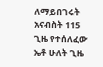ለማይበገሩት አናብስት 115 ጊዜ የተሰለፈው ኤቶ ሁለት ጊዜ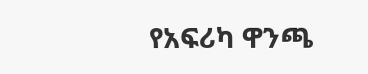የአፍሪካ ዋንጫ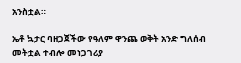አንስቷል።

ኤቶ ኳታር ባዘጋጀችው የዓለም ዋንጨ ወቅት አንድ ግለሰብ መትቷል ተብሎ መነጋገሪያ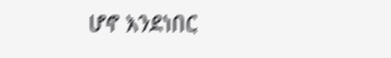ሆኖ እንደነበር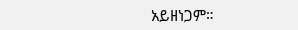አይዘነጋም።